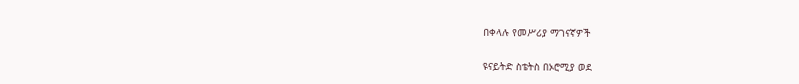በቀላሉ የመሥሪያ ማገናኛዎች

ዩናይትድ ስቴትስ በኦሮሚያ ወደ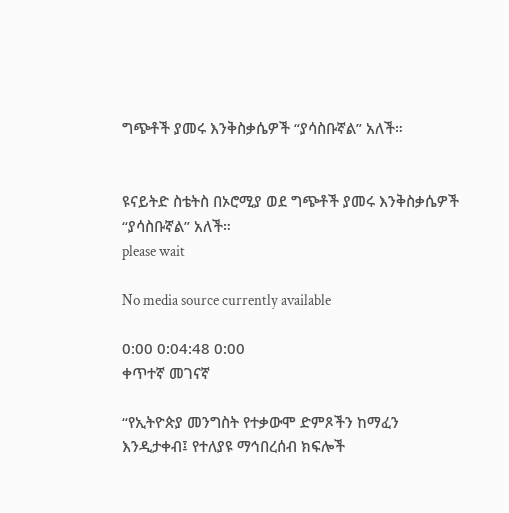ግጭቶች ያመሩ እንቅስቃሴዎች “ያሳስቡኛል” አለች።


ዩናይትድ ስቴትስ በኦሮሚያ ወደ ግጭቶች ያመሩ እንቅስቃሴዎች “ያሳስቡኛል” አለች።
please wait

No media source currently available

0:00 0:04:48 0:00
ቀጥተኛ መገናኛ

“የኢትዮጵያ መንግስት የተቃውሞ ድምጾችን ከማፈን እንዲታቀብ፤ የተለያዩ ማኅበረሰብ ክፍሎች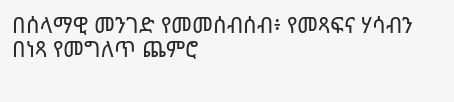በሰላማዊ መንገድ የመመሰብሰብ፥ የመጻፍና ሃሳብን በነጻ የመግለጥ ጨምሮ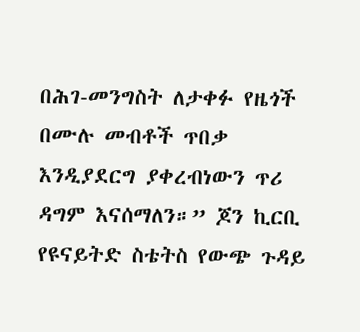በሕገ-መንግስት ለታቀፉ የዜጎች በሙሉ መብቶች ጥበቃ እንዲያደርግ ያቀረብነውን ጥሪ ዳግም እናሰማለን።” ጆን ኪርቢ የዩናይትድ ስቴትስ የውጭ ጉዳይ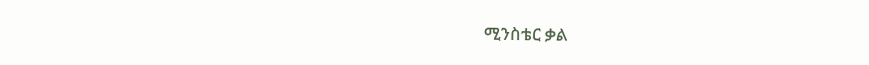ሚንስቴር ቃል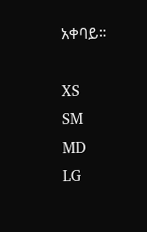አቀባይ።

XS
SM
MD
LG